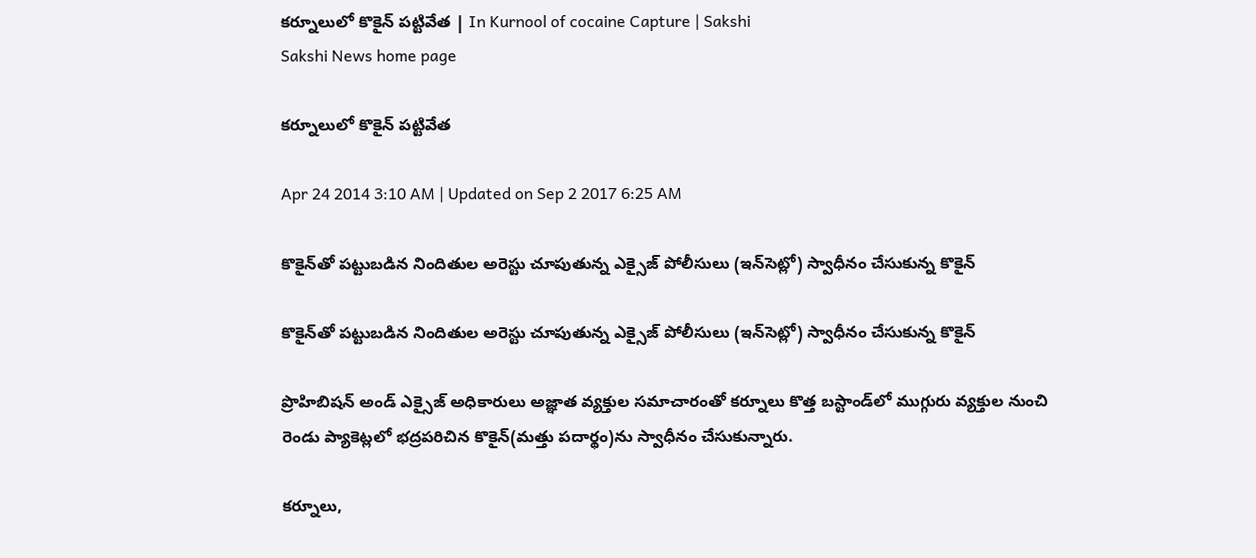కర్నూలులో కొకైన్ పట్టివేత | In Kurnool of cocaine Capture | Sakshi
Sakshi News home page

కర్నూలులో కొకైన్ పట్టివేత

Apr 24 2014 3:10 AM | Updated on Sep 2 2017 6:25 AM

కొకైన్‌తో పట్టుబడిన నిందితుల అరెస్టు చూపుతున్న ఎక్సైజ్ పోలీసులు (ఇన్‌సెట్లో) స్వాధీనం చేసుకున్న కొకైన్

కొకైన్‌తో పట్టుబడిన నిందితుల అరెస్టు చూపుతున్న ఎక్సైజ్ పోలీసులు (ఇన్‌సెట్లో) స్వాధీనం చేసుకున్న కొకైన్

ప్రొహిబిషన్ అండ్ ఎక్సైజ్ అధికారులు అజ్ఞాత వ్యక్తుల సమాచారంతో కర్నూలు కొత్త బస్టాండ్‌లో ముగ్గురు వ్యక్తుల నుంచి రెండు ప్యాకెట్లలో భద్రపరిచిన కొకైన్(మత్తు పదార్థం)ను స్వాధీనం చేసుకున్నారు.

కర్నూలు,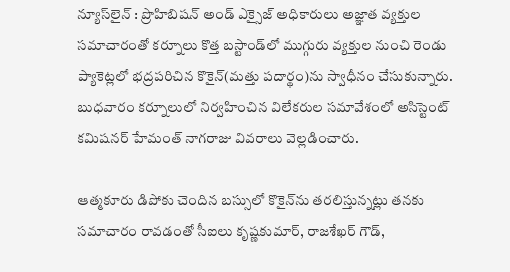న్యూస్‌లైన్ : ప్రొహిబిషన్ అండ్ ఎక్సైజ్ అధికారులు అజ్ఞాత వ్యక్తుల సమాచారంతో కర్నూలు కొత్త బస్టాండ్‌లో ముగ్గురు వ్యక్తుల నుంచి రెండు ప్యాకెట్లలో భద్రపరిచిన కొకైన్(మత్తు పదార్థం)ను స్వాధీనం చేసుకున్నారు. బుధవారం కర్నూలులో నిర్వహించిన విలేకరుల సమావేశంలో అసిస్టెంట్ కమిషనర్ హేమంత్ నాగరాజు వివరాలు వెల్లడించారు.

ఆత్మకూరు డిపోకు చెందిన బస్సులో కొకైన్‌ను తరలిస్తున్నట్లు తనకు సమాచారం రావడంతో సీఐలు కృష్ణకుమార్, రాజశేఖర్ గౌడ్,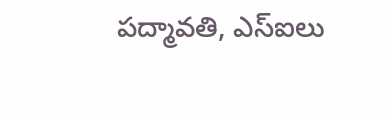పద్మావతి, ఎస్‌ఐలు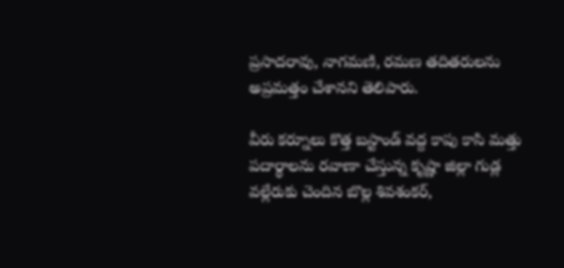ప్రసాదరావు, నాగమణి, రమణ తదితరులను అప్రమత్తం చేశానని తెలిపారు.

వీరు కర్నూలు కొత్త బస్టాండ్ వద్ద కాపు కాసి మత్తు పదార్థాలను రవాణా చేస్తున్న కృష్ణా జిల్లా గుడ్ల వల్లేరుకు చెందిన బొల్ల శివశంకర్,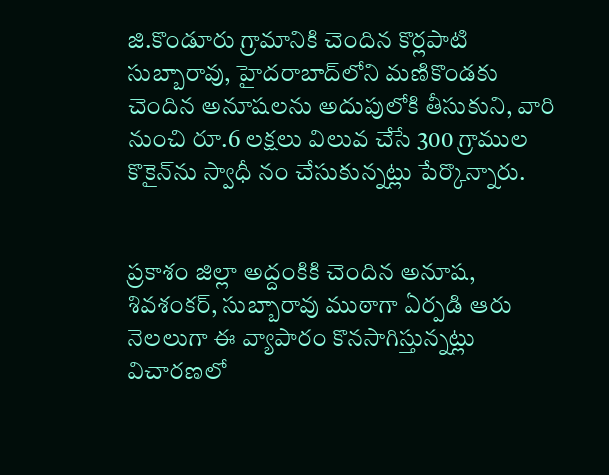జి.కొండూరు గ్రామానికి చెందిన కొర్లపాటి సుబ్బారావు, హైదరాబాద్‌లోని మణికొండకు చెందిన అనూషలను అదుపులోకి తీసుకుని, వారి నుంచి రూ.6 లక్షలు విలువ చేసే 300 గ్రాముల కొకైన్‌ను స్వాధీ నం చేసుకున్నట్లు పేర్కొన్నారు.


ప్రకాశం జిల్లా అద్దంకికి చెందిన అనూష, శివశంకర్, సుబ్బారావు ముఠాగా ఏర్పడి ఆరు నెలలుగా ఈ వ్యాపారం కొనసాగిస్తున్నట్లు విచారణలో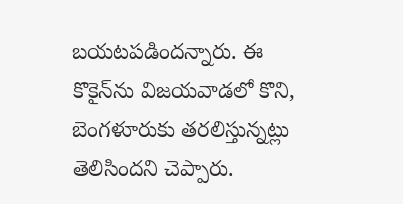బయటపడిందన్నారు. ఈ కొకైన్‌ను విజయవాడలో కొని, బెంగళూరుకు తరలిస్తున్నట్లు తెలిసిందని చెప్పారు.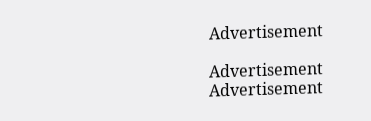Advertisement

Advertisement
Advertisement